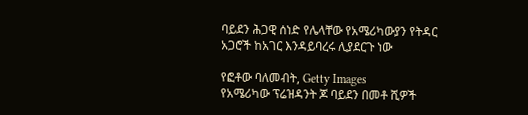ባይደን ሕጋዊ ሰነድ የሌላቸው የአሜሪካውያን የትዳር አጋሮች ከአገር እንዳይባረሩ ሊያደርጉ ነው

የፎቶው ባለመብት, Getty Images
የአሜሪካው ፕሬዝዳንት ጆ ባይደን በመቶ ሺዎች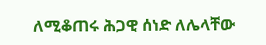ለሚቆጠሩ ሕጋዊ ሰነድ ለሌላቸው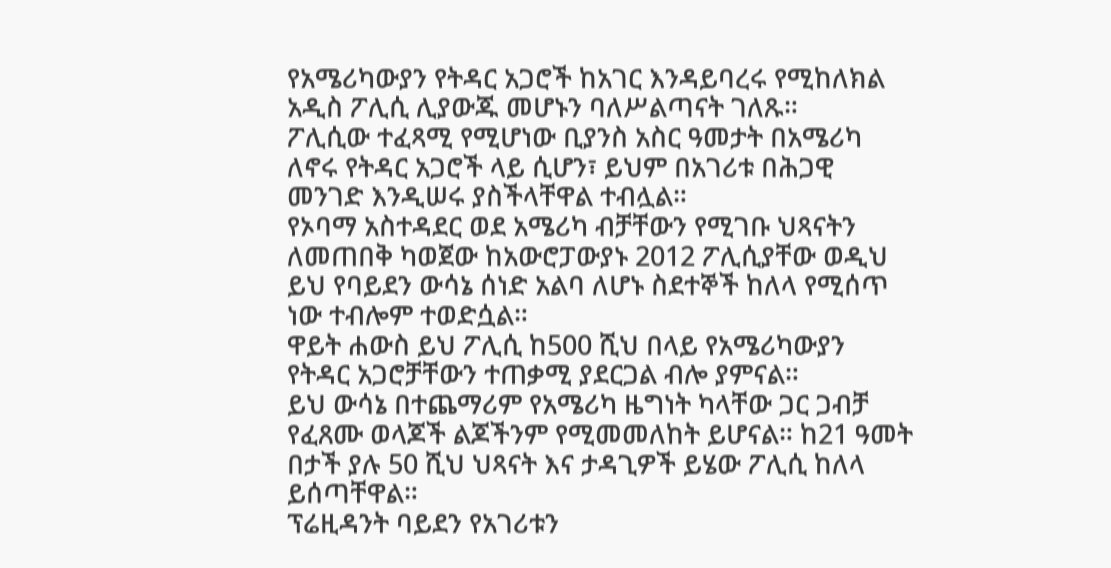የአሜሪካውያን የትዳር አጋሮች ከአገር እንዳይባረሩ የሚከለክል አዲስ ፖሊሲ ሊያውጁ መሆኑን ባለሥልጣናት ገለጹ።
ፖሊሲው ተፈጻሚ የሚሆነው ቢያንስ አስር ዓመታት በአሜሪካ ለኖሩ የትዳር አጋሮች ላይ ሲሆን፣ ይህም በአገሪቱ በሕጋዊ መንገድ እንዲሠሩ ያስችላቸዋል ተብሏል።
የኦባማ አስተዳደር ወደ አሜሪካ ብቻቸውን የሚገቡ ህጻናትን ለመጠበቅ ካወጀው ከአውሮፓውያኑ 2012 ፖሊሲያቸው ወዲህ ይህ የባይደን ውሳኔ ሰነድ አልባ ለሆኑ ስደተኞች ከለላ የሚሰጥ ነው ተብሎም ተወድሷል።
ዋይት ሐውስ ይህ ፖሊሲ ከ500 ሺህ በላይ የአሜሪካውያን የትዳር አጋሮቻቸውን ተጠቃሚ ያደርጋል ብሎ ያምናል።
ይህ ውሳኔ በተጨማሪም የአሜሪካ ዜግነት ካላቸው ጋር ጋብቻ የፈጸሙ ወላጆች ልጆችንም የሚመመለከት ይሆናል። ከ21 ዓመት በታች ያሉ 50 ሺህ ህጻናት እና ታዳጊዎች ይሄው ፖሊሲ ከለላ ይሰጣቸዋል።
ፕሬዚዳንት ባይደን የአገሪቱን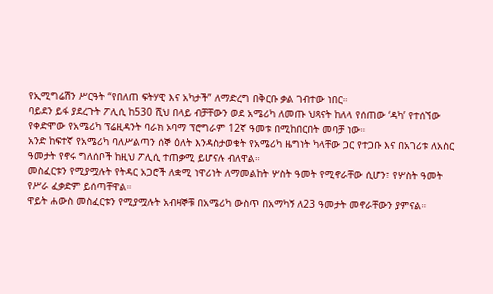የኢሚግሬሽን ሥርዓት “የበለጠ ፍትሃዊ እና አካታች” ለማድረግ በቅርቡ ቃል ገብተው ነበር።
ባይደን ይፋ ያደረጉት ፖሊሲ ከ530 ሺህ በላይ ብቻቸውን ወደ አሜሪካ ለመጡ ህጻናት ከለላ የሰጠው ‘ዳካ’ የተሰኘው የቀድሞው የአሜሪካ ፕሬዚዳንት ባራክ ኦባማ ፕሮግራም 12ኛ ዓመቱ በሚከበርበት መባቻ ነው።
አንድ ከፍተኛ የአሜሪካ ባለሥልጣን ሰኞ ዕለት እንዳስታወቁት የአሜሪካ ዜግነት ካላቸው ጋር የተጋቡ እና በአገሪቱ ለአስር ዓመታት የኖሩ ግለሰቦች ከዚህ ፖሊሲ ተጠቃሚ ይሆናሉ ብለዋል።
መስፈርቱን የሚያሟሉት የትዳር አጋሮች ለቋሚ ነዋሪነት ለማመልከት ሦስት ዓመት የሚኖራቸው ሲሆን፣ የሦስት ዓመት የሥራ ፈቃድም ይሰጣቸዋል።
ዋይት ሐውስ መስፈርቱን የሚያሟሉት አብዛኞቹ በአሜሪካ ውስጥ በአማካኝ ለ23 ዓመታት መኖራቸውን ያምናል።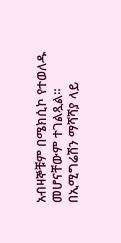አብዛኞቹም በሜክሲኮ የተወለዱ መሆናቸውም ተገልጿል።
በኢሚግሬሽን ማሻሻያ ላይ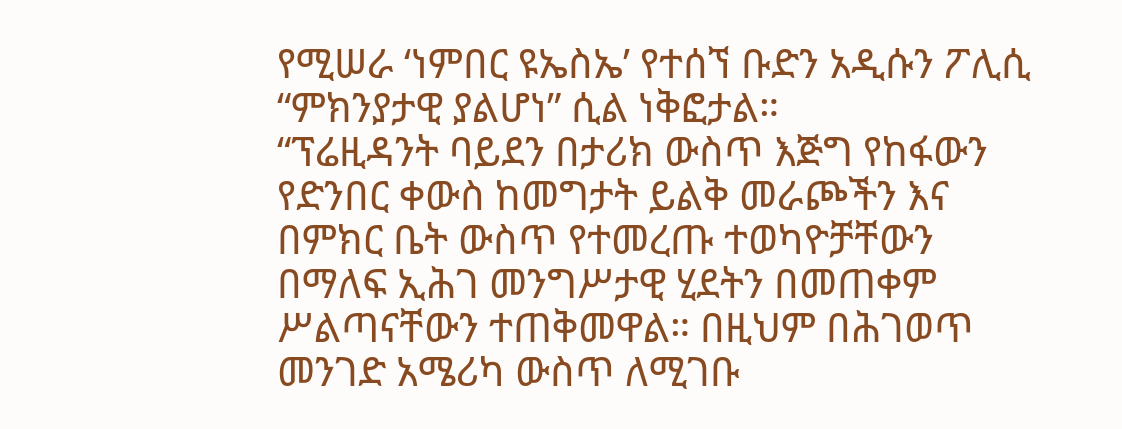የሚሠራ ‘ነምበር ዩኤስኤ’ የተሰኘ ቡድን አዲሱን ፖሊሲ “ምክንያታዊ ያልሆነ” ሲል ነቅፎታል።
“ፕሬዚዳንት ባይደን በታሪክ ውስጥ እጅግ የከፋውን የድንበር ቀውስ ከመግታት ይልቅ መራጮችን እና በምክር ቤት ውስጥ የተመረጡ ተወካዮቻቸውን በማለፍ ኢሕገ መንግሥታዊ ሂደትን በመጠቀም ሥልጣናቸውን ተጠቅመዋል። በዚህም በሕገወጥ መንገድ አሜሪካ ውስጥ ለሚገቡ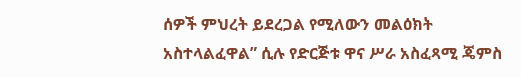ሰዎች ምህረት ይደረጋል የሚለውን መልዕክት አስተላልፈዋል” ሲሉ የድርጅቱ ዋና ሥራ አስፈጻሚ ጄምስ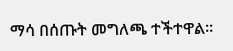ማሳ በሰጡት መግለጫ ተችተዋል።